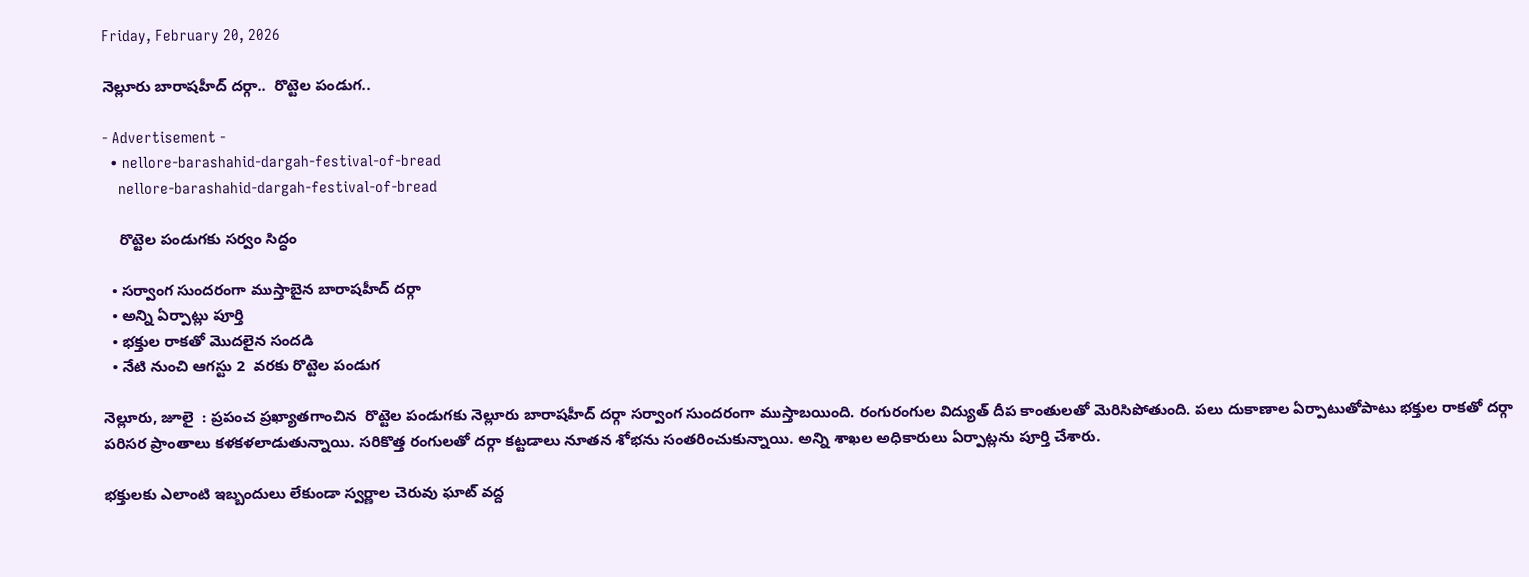Friday, February 20, 2026

నెల్లూరు బారాషహీద్ దర్గా..  రొట్టెల పండుగ..

- Advertisement -
  • nellore-barashahid-dargah-festival-of-bread
    nellore-barashahid-dargah-festival-of-bread

    రొట్టెల పండుగకు సర్వం సిద్ధం

  • సర్వాంగ సుందరంగా ముస్తాబైన బారాషహీద్ దర్గా
  • అన్ని ఏర్పాట్లు పూర్తి
  • భక్తుల రాకతో మొదలైన సందడి
  • నేటి నుంచి ఆగస్టు 2  వరకు రొట్టెల పండుగ

నెల్లూరు, జూలై  : ప్రపంచ ప్రఖ్యాతగాంచిన  రొట్టెల పండుగకు నెల్లూరు బారాషహీద్ దర్గా సర్వాంగ సుందరంగా ముస్తాబయింది. రంగురంగుల విద్యుత్ దీప కాంతులతో మెరిసిపోతుంది. పలు దుకాణాల ఏర్పాటుతోపాటు భక్తుల రాకతో దర్గా పరిసర ప్రాంతాలు కళకళలాడుతున్నాయి. సరికొత్త రంగులతో దర్గా కట్టడాలు నూతన శోభను సంతరించుకున్నాయి. అన్ని శాఖల అధికారులు ఏర్పాట్లను పూర్తి చేశారు.

భక్తులకు ఎలాంటి ఇబ్బందులు లేకుండా స్వర్ణాల చెరువు ఘాట్ వద్ద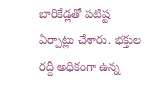బారికేడ్లతో పటిష్ట ఏర్పాట్లు చేశారు. భక్తుల రద్దీ అధికంగా ఉన్న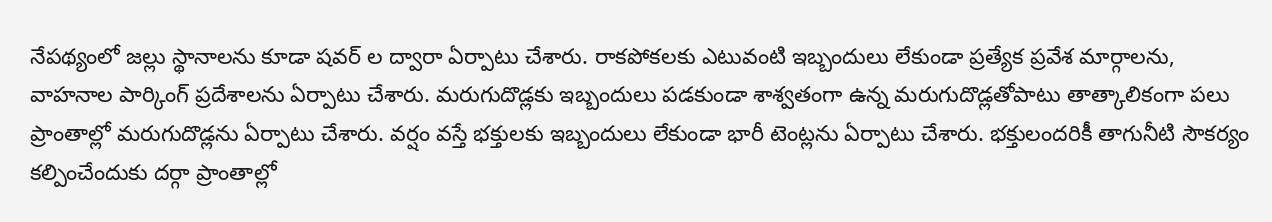నేపథ్యంలో జల్లు స్థానాలను కూడా షవర్ ల ద్వారా ఏర్పాటు చేశారు. రాకపోకలకు ఎటువంటి ఇబ్బందులు లేకుండా ప్రత్యేక ప్రవేశ మార్గాలను, వాహనాల పార్కింగ్ ప్రదేశాలను ఏర్పాటు చేశారు. మరుగుదొడ్లకు ఇబ్బందులు పడకుండా శాశ్వతంగా ఉన్న మరుగుదొడ్లతోపాటు తాత్కాలికంగా పలు ప్రాంతాల్లో మరుగుదొడ్లను ఏర్పాటు చేశారు. వర్షం వస్తే భక్తులకు ఇబ్బందులు లేకుండా భారీ టెంట్లను ఏర్పాటు చేశారు. భక్తులందరికీ తాగునీటి సౌకర్యం కల్పించేందుకు దర్గా ప్రాంతాల్లో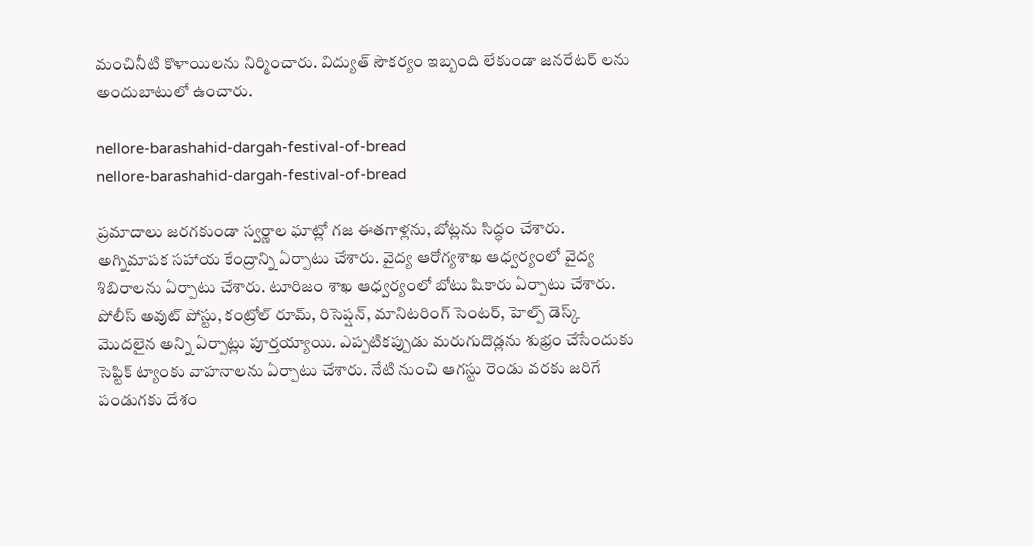మంచినీటి కొళాయిలను నిర్మించారు. విద్యుత్ సౌకర్యం ఇబ్బంది లేకుండా జనరేటర్ లను అందుబాటులో ఉంచారు.

nellore-barashahid-dargah-festival-of-bread
nellore-barashahid-dargah-festival-of-bread

ప్రమాదాలు జరగకుండా స్వర్ణాల ఘాట్లో గజ ఈతగాళ్లను, బోట్లను సిద్ధం చేశారు. అగ్నిమాపక సహాయ కేంద్రాన్ని ఏర్పాటు చేశారు. వైద్య ఆరోగ్యశాఖ ఆధ్వర్యంలో వైద్య శిబిరాలను ఏర్పాటు చేశారు. టూరిజం శాఖ ఆధ్వర్యంలో బోటు షికారు ఏర్పాటు చేశారు. పోలీస్ అవుట్ పోస్టు, కంట్రోల్ రూమ్, రిసెప్షన్, మానిటరింగ్ సెంటర్, హెల్ప్ డెస్క్ మొదలైన అన్ని ఏర్పాట్లు పూర్తయ్యాయి. ఎప్పటికప్పుడు మరుగుదొడ్లను శుభ్రం చేసేందుకు సెప్టిక్ ట్యాంకు వాహనాలను ఏర్పాటు చేశారు. నేటి నుంచి ఆగస్టు రెండు వరకు జరిగే పండుగకు దేశం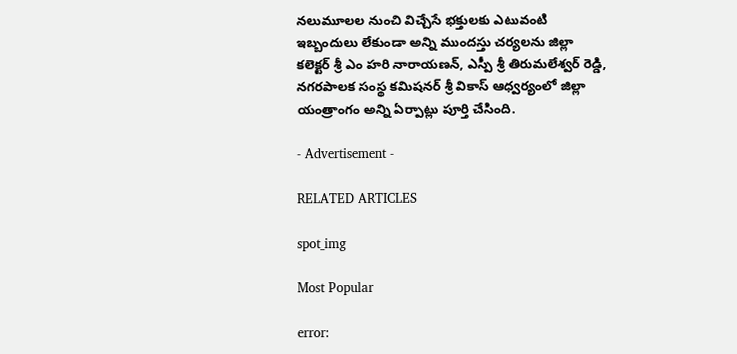నలుమూలల నుంచి విచ్చేసే భక్తులకు ఎటువంటి ఇబ్బందులు లేకుండా అన్ని ముందస్తు చర్యలను జిల్లా కలెక్టర్ శ్రీ ఎం హరి నారాయణన్, ఎస్పీ శ్రీ తిరుమలేశ్వర్ రెడ్డి, నగరపాలక సంస్థ కమిషనర్ శ్రీ వికాస్ ఆధ్వర్యంలో జిల్లా యంత్రాంగం అన్ని ఏర్పాట్లు పూర్తి చేసింది.

- Advertisement -

RELATED ARTICLES

spot_img

Most Popular

error: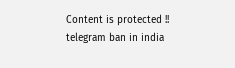Content is protected !!
telegram ban in india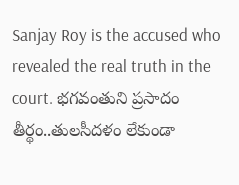Sanjay Roy is the accused who revealed the real truth in the court. భగవంతుని ప్రసాదం తీర్థం..తులసీదళం లేకుండా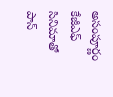అసంపూర్ణం కేజీఎఫ్ సినిమాతో పాన్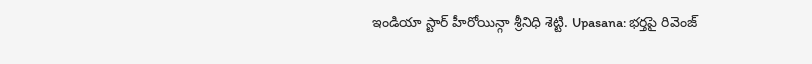ఇండియా స్టార్ హీరోయిన్గా శ్రీనిధి శెట్టి. Upasana: భర్తపై రివెంజ్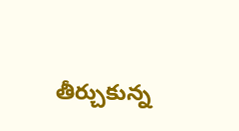తీర్చుకున్న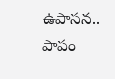ఉపాసన.. పాపం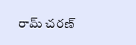రామ్ చరణ్